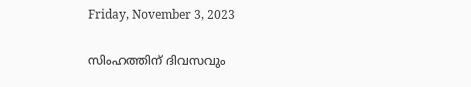Friday, November 3, 2023

സിംഹത്തിന് ദിവസവും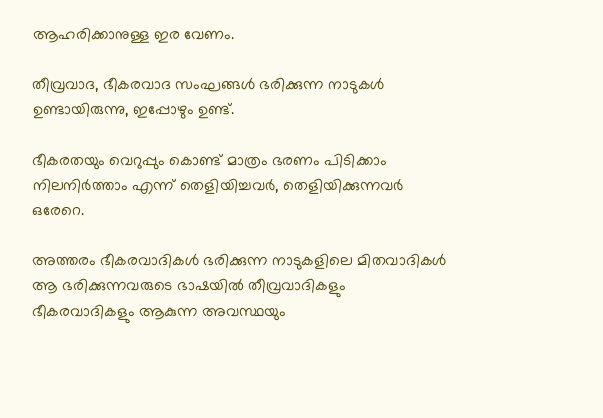ആഹരിക്കാനുള്ള ഇര വേണം.

തീവ്രവാദ, ഭീകരവാദ സംഘങ്ങൾ ഭരിക്കുന്ന നാടുകൾ ഉണ്ടായിരുന്നു, ഇപ്പോഴും ഉണ്ട്.

ഭീകരതയും വെറുപ്പും കൊണ്ട് മാത്രം ഭരണം പിടിക്കാം നിലനിർത്താം എന്ന് തെളിയിച്ചവർ, തെളിയിക്കുന്നവർ ഒരേറെ.

അത്തരം ഭീകരവാദികൾ ഭരിക്കുന്ന നാടുകളിലെ മിതവാദികൾ ആ ഭരിക്കുന്നവരുടെ ഭാഷയിൽ തീവ്രവാദികളും ഭീകരവാദികളും ആകുന്ന അവസ്ഥയും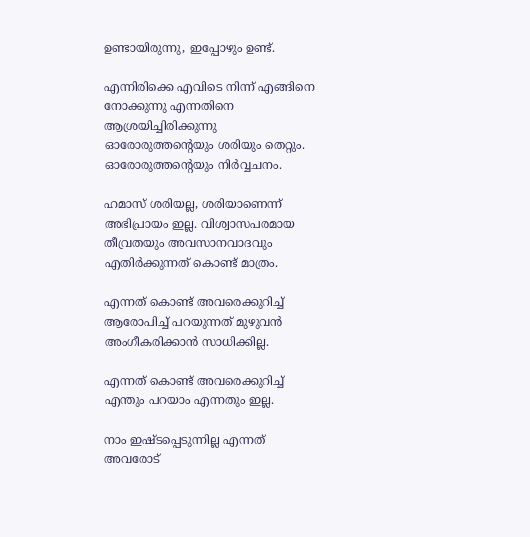ഉണ്ടായിരുന്നു, ഇപ്പോഴും ഉണ്ട്.

എന്നിരിക്കെ എവിടെ നിന്ന് എങ്ങിനെ നോക്കുന്നു എന്നതിനെ ആശ്രയിച്ചിരിക്കുന്നു ഓരോരുത്തൻ്റെയും ശരിയും തെറ്റും. ഓരോരുത്തൻ്റെയും നിർവ്വചനം.

ഹമാസ് ശരിയല്ല, ശരിയാണെന്ന് അഭിപ്രായം ഇല്ല. വിശ്വാസപരമായ തീവ്രതയും അവസാനവാദവും എതിർക്കുന്നത് കൊണ്ട് മാത്രം.

എന്നത് കൊണ്ട് അവരെക്കുറിച്ച് ആരോപിച്ച് പറയുന്നത് മുഴുവൻ അംഗീകരിക്കാൻ സാധിക്കില്ല.

എന്നത് കൊണ്ട് അവരെക്കുറിച്ച് എന്തും പറയാം എന്നതും ഇല്ല.

നാം ഇഷ്ടപ്പെടുന്നില്ല എന്നത് അവരോട്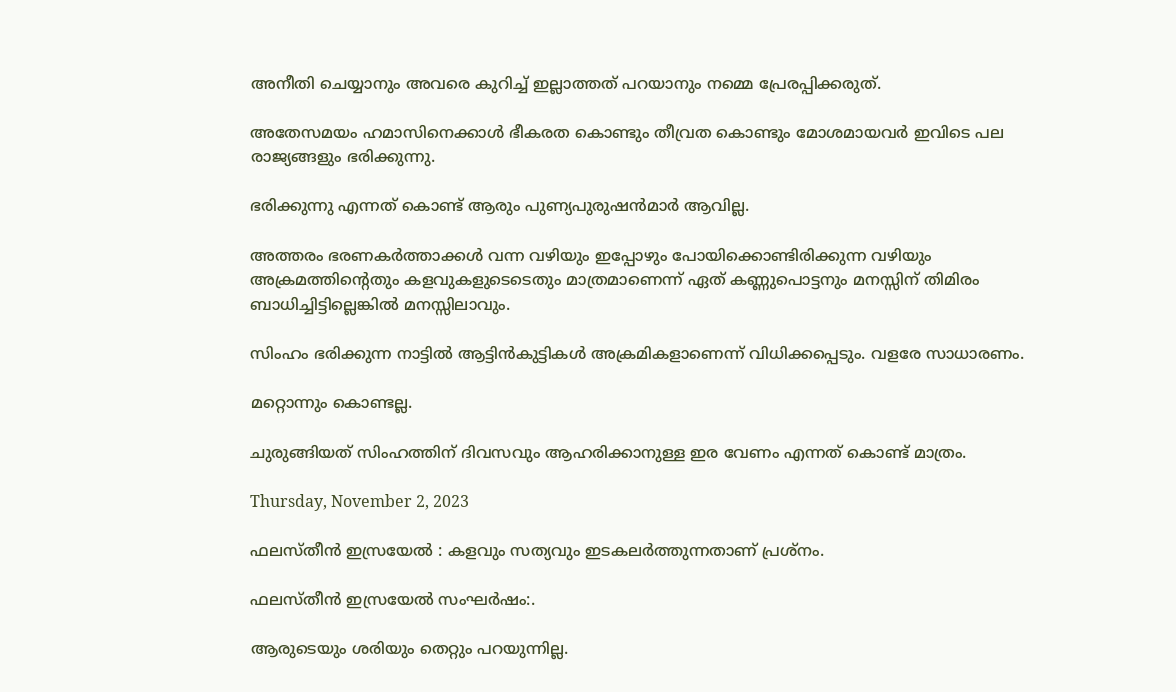അനീതി ചെയ്യാനും അവരെ കുറിച്ച് ഇല്ലാത്തത് പറയാനും നമ്മെ പ്രേരപ്പിക്കരുത്.

അതേസമയം ഹമാസിനെക്കാൾ ഭീകരത കൊണ്ടും തീവ്രത കൊണ്ടും മോശമായവർ ഇവിടെ പല രാജ്യങ്ങളും ഭരിക്കുന്നു.

ഭരിക്കുന്നു എന്നത് കൊണ്ട് ആരും പുണ്യപുരുഷൻമാർ ആവില്ല.

അത്തരം ഭരണകർത്താക്കൾ വന്ന വഴിയും ഇപ്പോഴും പോയിക്കൊണ്ടിരിക്കുന്ന വഴിയും അക്രമത്തിൻ്റെതും കളവുകളുടെടെതും മാത്രമാണെന്ന് ഏത് കണ്ണുപൊട്ടനും മനസ്സിന് തിമിരം ബാധിച്ചിട്ടില്ലെങ്കിൽ മനസ്സിലാവും.

സിംഹം ഭരിക്കുന്ന നാട്ടിൽ ആട്ടിൻകുട്ടികൾ അക്രമികളാണെന്ന് വിധിക്കപ്പെടും. വളരേ സാധാരണം.

മറ്റൊന്നും കൊണ്ടല്ല.

ചുരുങ്ങിയത് സിംഹത്തിന് ദിവസവും ആഹരിക്കാനുള്ള ഇര വേണം എന്നത് കൊണ്ട് മാത്രം.

Thursday, November 2, 2023

ഫലസ്തീൻ ഇസ്രയേൽ : കളവും സത്യവും ഇടകലർത്തുന്നതാണ് പ്രശ്നം.

ഫലസ്തീൻ ഇസ്രയേൽ സംഘർഷം:.

ആരുടെയും ശരിയും തെറ്റും പറയുന്നില്ല.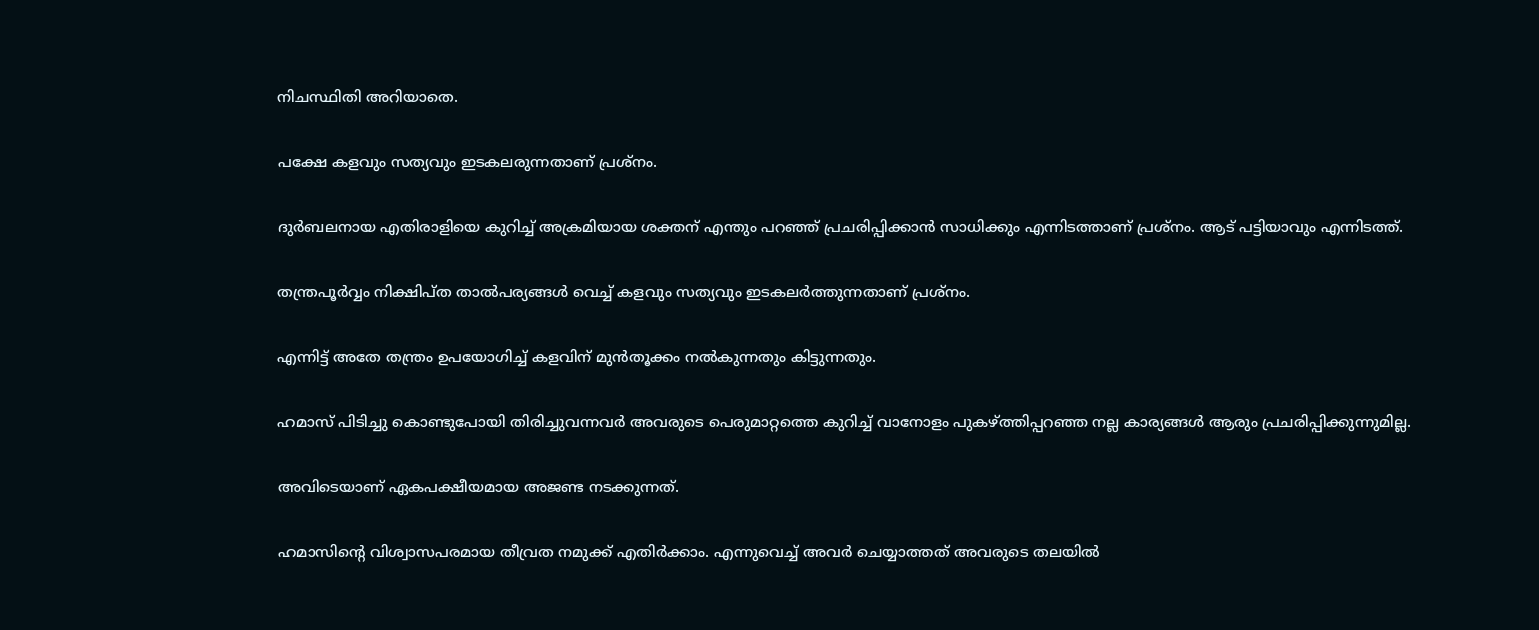നിചസ്ഥിതി അറിയാതെ.

പക്ഷേ കളവും സത്യവും ഇടകലരുന്നതാണ് പ്രശ്നം.

ദുർബലനായ എതിരാളിയെ കുറിച്ച് അക്രമിയായ ശക്തന് എന്തും പറഞ്ഞ് പ്രചരിപ്പിക്കാൻ സാധിക്കും എന്നിടത്താണ് പ്രശ്നം. ആട് പട്ടിയാവും എന്നിടത്ത്.

തന്ത്രപൂർവ്വം നിക്ഷിപ്ത താൽപര്യങ്ങൾ വെച്ച് കളവും സത്യവും ഇടകലർത്തുന്നതാണ് പ്രശ്നം.

എന്നിട്ട് അതേ തന്ത്രം ഉപയോഗിച്ച് കളവിന് മുൻതൂക്കം നൽകുന്നതും കിട്ടുന്നതും.

ഹമാസ് പിടിച്ചു കൊണ്ടുപോയി തിരിച്ചുവന്നവർ അവരുടെ പെരുമാറ്റത്തെ കുറിച്ച് വാനോളം പുകഴ്ത്തിപ്പറഞ്ഞ നല്ല കാര്യങ്ങൾ ആരും പ്രചരിപ്പിക്കുന്നുമില്ല.

അവിടെയാണ് ഏകപക്ഷീയമായ അജണ്ട നടക്കുന്നത്.

ഹമാസിൻ്റെ വിശ്വാസപരമായ തീവ്രത നമുക്ക് എതിർക്കാം. എന്നുവെച്ച് അവർ ചെയ്യാത്തത് അവരുടെ തലയിൽ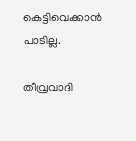കെട്ടിവെക്കാൻ പാടില്ല.

തീവ്രവാദി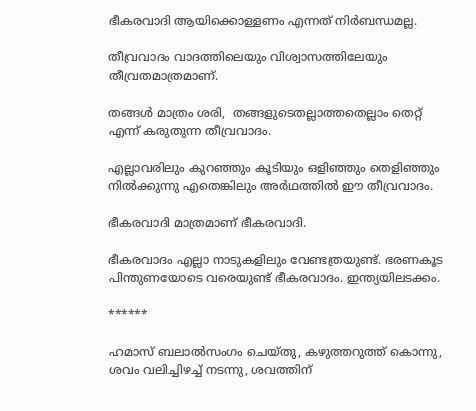ഭീകരവാദി ആയിക്കൊള്ളണം എന്നത് നിർബന്ധമല്ല.

തീവ്രവാദം വാദത്തിലെയും വിശ്വാസത്തിലേയും തീവ്രതമാത്രമാണ്.

തങ്ങൾ മാത്രം ശരി,  തങ്ങളുടെതല്ലാത്തതെല്ലാം തെറ്റ് എന്ന് കരുതുന്ന തീവ്രവാദം.

എല്ലാവരിലും കുറഞ്ഞും കൂടിയും ഒളിഞ്ഞും തെളിഞ്ഞും നിൽക്കുന്നു എതെങ്കിലും അർഥത്തിൽ ഈ തീവ്രവാദം.

ഭീകരവാദി മാത്രമാണ് ഭീകരവാദി.

ഭീകരവാദം എല്ലാ നാടുകളിലും വേണ്ടത്രയുണ്ട്. ഭരണകൂട പിന്തുണയോടെ വരെയുണ്ട് ഭീകരവാദം. ഇന്ത്യയിലടക്കം.

******

ഹമാസ് ബലാൽസംഗം ചെയ്തു, കഴുത്തറുത്ത് കൊന്നു, ശവം വലിച്ചിഴച്ച് നടന്നു, ശവത്തിന്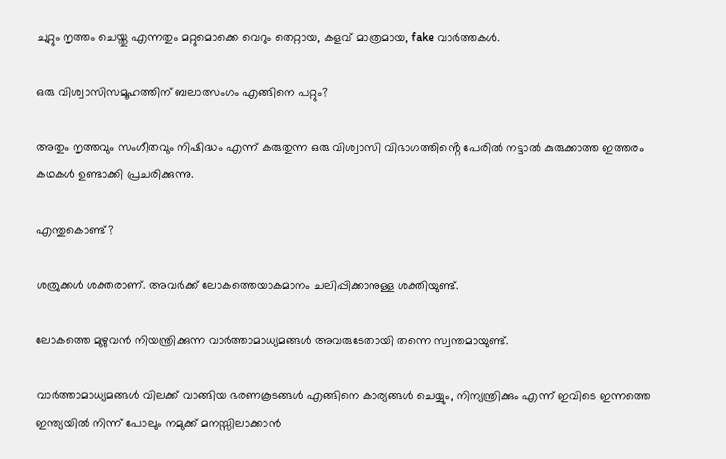ചുറ്റും നൃത്തം ചെയ്തു എന്നതും മറ്റുമൊക്കെ വെറും തെറ്റായ, കളവ് മാത്രമായ, fake വാർത്തകൾ.

ഒരു വിശ്വാസിസമൂഹത്തിന് ബലാത്സംഗം എങ്ങിനെ പറ്റും?

അതും നൃത്തവും സംഗീതവും നിഷിദ്ധം എന്ന് കരുതുന്ന ഒരു വിശ്വാസി വിഭാഗത്തിൻ്റെ പേരിൽ നട്ടാൽ കുരുക്കാത്ത ഇത്തരം കഥകൾ ഉണ്ടാക്കി പ്രചരിക്കുന്നു.

എന്തുകൊണ്ട്?

ശത്രുക്കൾ ശക്തരാണ്. അവർക്ക് ലോകത്തെയാകമാനം ചലിപ്പിക്കാനുള്ള ശക്തിയുണ്ട്.

ലോകത്തെ മുഴുവൻ നിയന്ത്രിക്കുന്ന വാർത്താമാധ്യമങ്ങൾ അവരുടേതായി തന്നെ സ്വന്തമായുണ്ട്.

വാർത്താമാധ്യമങ്ങൾ വിലക്ക് വാങ്ങിയ ഭരണകൂടങ്ങൾ എങ്ങിനെ കാര്യങ്ങൾ ചെയ്യും, നിന്യന്ത്രിക്കും എന്ന് ഇവിടെ ഇന്നത്തെ ഇന്ത്യയിൽ നിന്ന് പോലും നമുക്ക് മനസ്സിലാക്കാൻ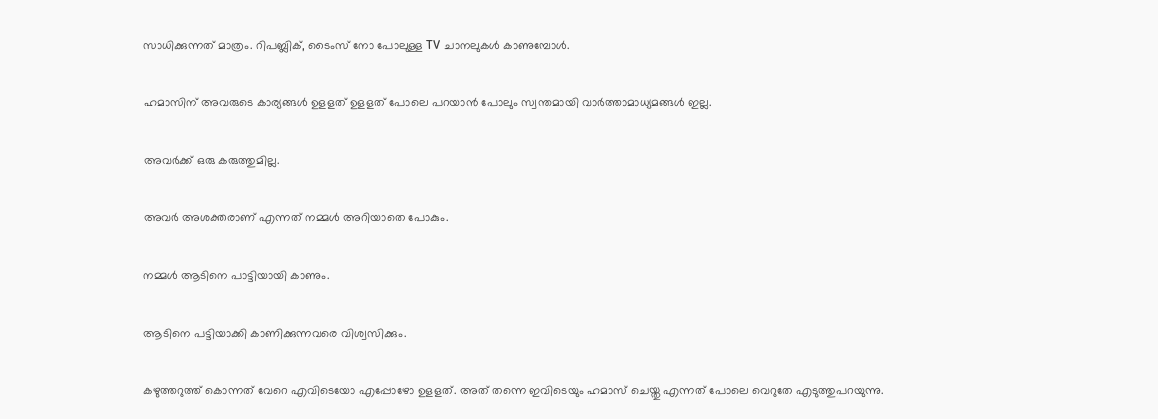സാധിക്കുന്നത് മാത്രം. റിപബ്ലിക്, ടൈംസ് നോ പോലുള്ള TV ചാനലുകൾ കാണുമ്പോൾ.

ഹമാസിന് അവരുടെ കാര്യങ്ങൾ ഉളളത് ഉളളത് പോലെ പറയാൻ പോലും സ്വന്തമായി വാർത്താമാധ്യമങ്ങൾ ഇല്ല.

അവർക്ക് ഒരു കരുത്തുമില്ല.

അവർ അശക്തരാണ് എന്നത് നമ്മൾ അറിയാതെ പോകും.

നമ്മൾ ആടിനെ പാട്ടിയായി കാണും.

ആടിനെ പട്ടിയാക്കി കാണിക്കുന്നവരെ വിശ്വസിക്കും.

കഴുത്തറുത്ത് കൊന്നത് വേറെ എവിടെയോ എപ്പോഴോ ഉളളത്. അത് തന്നെ ഇവിടെയും ഹമാസ് ചെയ്തു എന്നത് പോലെ വെറുതേ എടുത്തുപറയുന്നു.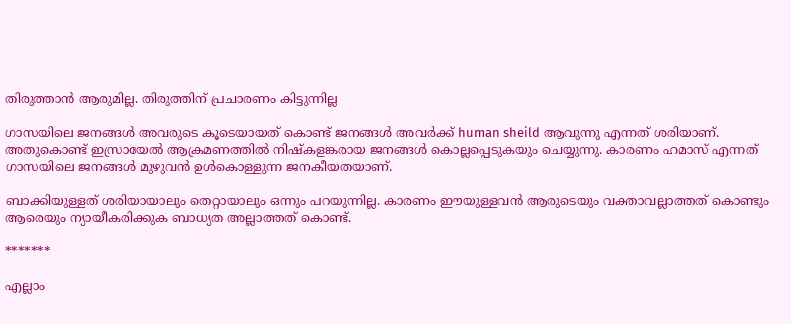തിരുത്താൻ ആരുമില്ല. തിരുത്തിന് പ്രചാരണം കിട്ടുന്നില്ല

ഗാസയിലെ ജനങ്ങൾ അവരുടെ കൂടെയായത് കൊണ്ട് ജനങ്ങൾ അവർക്ക് human sheild ആവുന്നു എന്നത് ശരിയാണ്. അതുകൊണ്ട് ഇസ്രായേൽ ആക്രമണത്തിൽ നിഷ്കളങ്കരായ ജനങ്ങൾ കൊല്ലപ്പെടുകയും ചെയ്യുന്നു. കാരണം ഹമാസ് എന്നത് ഗാസയിലെ ജനങ്ങൾ മുഴുവൻ ഉൾകൊള്ളുന്ന ജനകീയതയാണ്.

ബാക്കിയുള്ളത് ശരിയായാലും തെറ്റായാലും ഒന്നും പറയുന്നില്ല. കാരണം ഈയുള്ളവൻ ആരുടെയും വക്താവല്ലാത്തത് കൊണ്ടും ആരെയും ന്യായീകരിക്കുക ബാധ്യത അല്ലാത്തത് കൊണ്ട്.

*******

എല്ലാം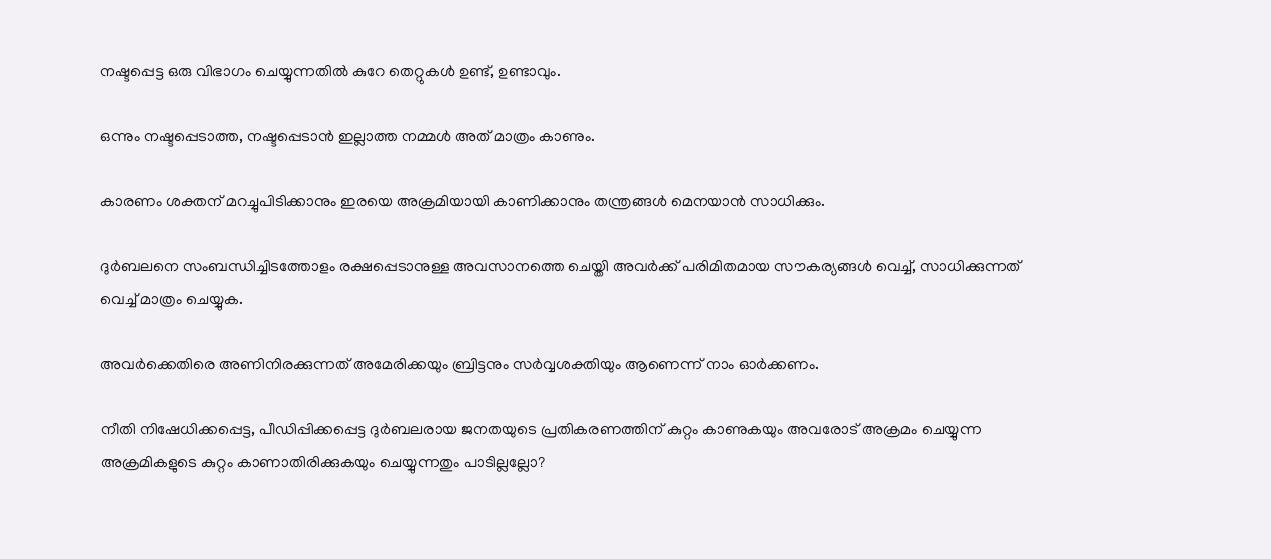നഷ്ടപ്പെട്ട ഒരു വിഭാഗം ചെയ്യുന്നതിൽ കുറേ തെറ്റുകൾ ഉണ്ട്, ഉണ്ടാവും.

ഒന്നും നഷ്ടപ്പെടാത്ത, നഷ്ടപ്പെടാൻ ഇല്ലാത്ത നമ്മൾ അത് മാത്രം കാണും.

കാരണം ശക്തന് മറച്ചുപിടിക്കാനും ഇരയെ അക്രമിയായി കാണിക്കാനും തന്ത്രങ്ങൾ മെനയാൻ സാധിക്കും.

ദുർബലനെ സംബന്ധിച്ചിടത്തോളം രക്ഷപ്പെടാനുള്ള അവസാനത്തെ ചെയ്തി അവർക്ക് പരിമിതമായ സൗകര്യങ്ങൾ വെച്ച്, സാധിക്കുന്നത് വെച്ച് മാത്രം ചെയ്യുക.

അവർക്കെതിരെ അണിനിരക്കുന്നത് അമേരിക്കയും ബ്രിട്ടനും സർവ്വശക്തിയും ആണെന്ന് നാം ഓർക്കണം.

നീതി നിഷേധിക്കപ്പെട്ട, പീഡിപ്പിക്കപ്പെട്ട ദുർബലരായ ജനതയുടെ പ്രതികരണത്തിന് കുറ്റം കാണുകയും അവരോട് അക്രമം ചെയ്യുന്ന അക്രമികളുടെ കുറ്റം കാണാതിരിക്കുകയും ചെയ്യുന്നതും പാടില്ലല്ലോ?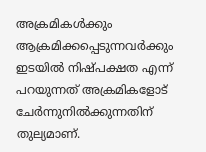അക്രമികൾക്കും ആക്രമിക്കപ്പെടുന്നവർക്കും ഇടയിൽ നിഷ്പക്ഷത എന്ന് പറയുന്നത് അക്രമികളോട് ചേർന്നുനിൽക്കുന്നതിന് തുല്യമാണ്.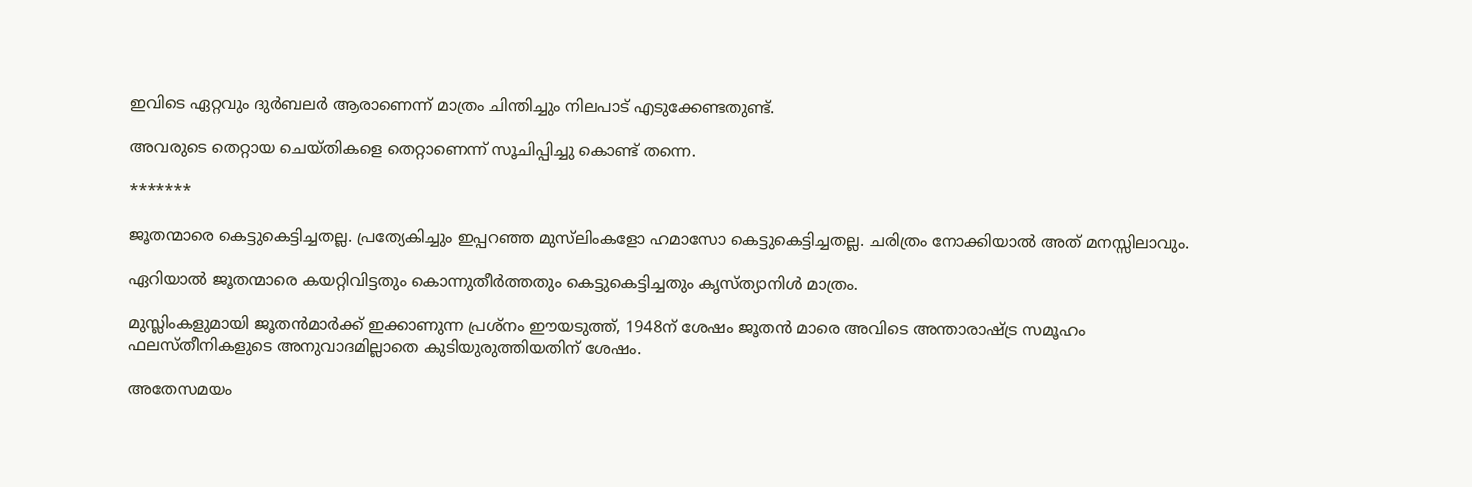ഇവിടെ ഏറ്റവും ദുർബലർ ആരാണെന്ന് മാത്രം ചിന്തിച്ചും നിലപാട് എടുക്കേണ്ടതുണ്ട്.

അവരുടെ തെറ്റായ ചെയ്തികളെ തെറ്റാണെന്ന് സൂചിപ്പിച്ചു കൊണ്ട് തന്നെ.

*******

ജൂതന്മാരെ കെട്ടുകെട്ടിച്ചതല്ല. പ്രത്യേകിച്ചും ഇപ്പറഞ്ഞ മുസ്‌ലിംകളോ ഹമാസോ കെട്ടുകെട്ടിച്ചതല്ല. ചരിത്രം നോക്കിയാൽ അത് മനസ്സിലാവും.

ഏറിയാൽ ജൂതന്മാരെ കയറ്റിവിട്ടതും കൊന്നുതീർത്തതും കെട്ടുകെട്ടിച്ചതും കൃസ്ത്യാനിൾ മാത്രം.

മുസ്ലിംകളുമായി ജൂതൻമാർക്ക് ഇക്കാണുന്ന പ്രശ്നം ഈയടുത്ത്, 1948ന് ശേഷം ജൂതൻ മാരെ അവിടെ അന്താരാഷ്ട്ര സമൂഹം ഫലസ്തീനികളുടെ അനുവാദമില്ലാതെ കുടിയുരുത്തിയതിന് ശേഷം.

അതേസമയം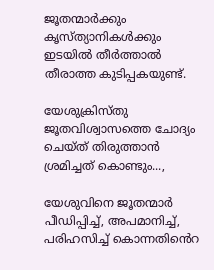ജൂതന്മാർക്കും കൃസ്ത്യാനികൾക്കും ഇടയിൽ തീർത്താൽ തീരാത്ത കുടിപ്പകയുണ്ട്.

യേശുക്രിസ്തു ജൂതവിശ്വാസത്തെ ചോദ്യം ചെയ്ത് തിരുത്താൻ ശ്രമിച്ചത് കൊണ്ടും...,

യേശുവിനെ ജൂതന്മാർ പീഡിപ്പിച്ച്, അപമാനിച്ച്, പരിഹസിച്ച് കൊന്നതിൻെറ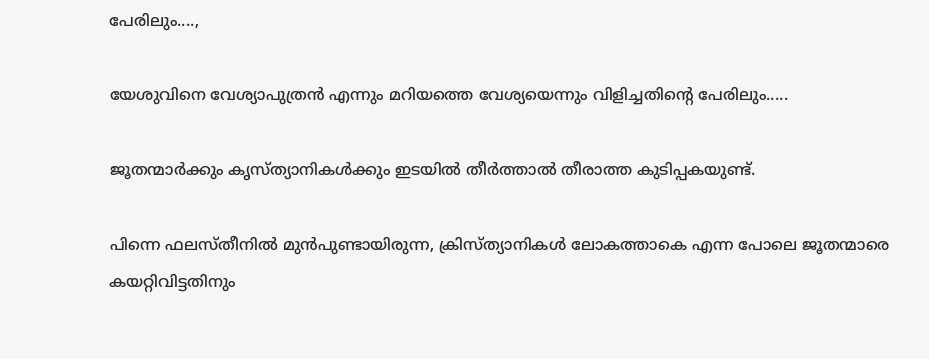പേരിലും....,

യേശുവിനെ വേശ്യാപുത്രൻ എന്നും മറിയത്തെ വേശ്യയെന്നും വിളിച്ചതിൻ്റെ പേരിലും.....

ജൂതന്മാർക്കും കൃസ്ത്യാനികൾക്കും ഇടയിൽ തീർത്താൽ തീരാത്ത കുടിപ്പകയുണ്ട്.

പിന്നെ ഫലസ്തീനിൽ മുൻപുണ്ടായിരുന്ന, ക്രിസ്ത്യാനികൾ ലോകത്താകെ എന്ന പോലെ ജൂതന്മാരെ കയറ്റിവിട്ടതിനും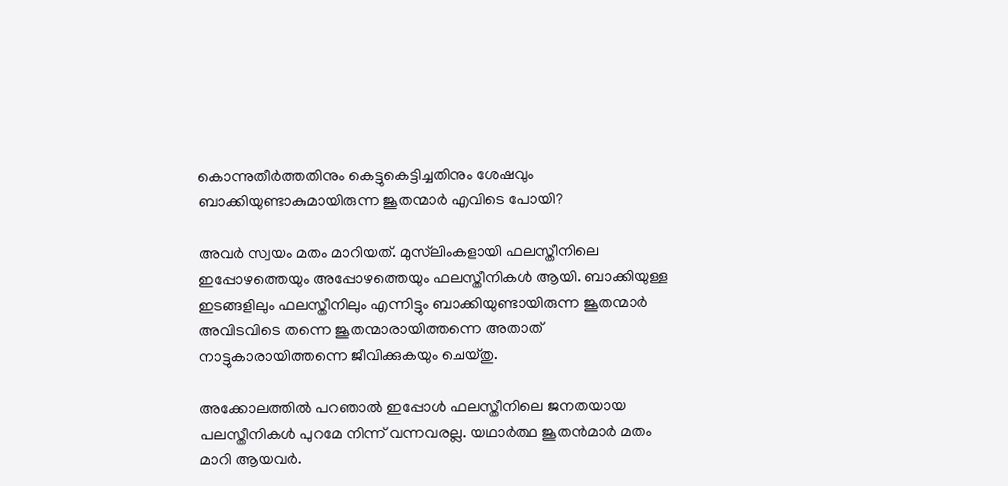കൊന്നുതീർത്തതിനും കെട്ടുകെട്ടിച്ചതിനും ശേഷവും ബാക്കിയുണ്ടാകുമായിരുന്ന ജൂതന്മാർ എവിടെ പോയി?

അവർ സ്വയം മതം മാറിയത്. മുസ്‌ലിംകളായി ഫലസ്തീനിലെ ഇപ്പോഴത്തെയും അപ്പോഴത്തെയും ഫലസ്തീനികൾ ആയി. ബാക്കിയുള്ള ഇടങ്ങളിലും ഫലസ്തീനിലും എന്നിട്ടും ബാക്കിയുണ്ടായിരുന്ന ജൂതന്മാർ അവിടവിടെ തന്നെ ജൂതന്മാരായിത്തന്നെ അതാത് നാട്ടുകാരായിത്തന്നെ ജീവിക്കുകയും ചെയ്തു.

അക്കോലത്തിൽ പറഞാൽ ഇപ്പോൾ ഫലസ്തീനിലെ ജനതയായ പലസ്തീനികൾ പുറമേ നിന്ന് വന്നവരല്ല. യഥാർത്ഥ ജൂതൻമാർ മതം മാറി ആയവർ.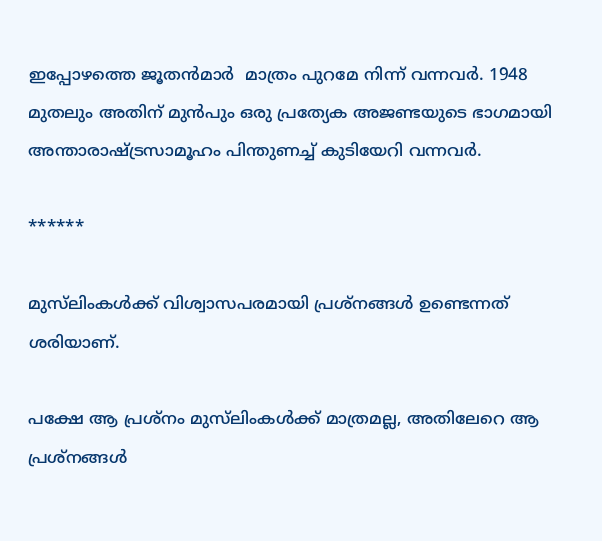ഇപ്പോഴത്തെ ജൂതൻമാർ  മാത്രം പുറമേ നിന്ന് വന്നവർ. 1948 മുതലും അതിന് മുൻപും ഒരു പ്രത്യേക അജണ്ടയുടെ ഭാഗമായി അന്താരാഷ്ട്രസാമൂഹം പിന്തുണച്ച് കുടിയേറി വന്നവർ.

******

മുസ്‌ലിംകൾക്ക് വിശ്വാസപരമായി പ്രശ്നങ്ങൾ ഉണ്ടെന്നത് ശരിയാണ്.

പക്ഷേ ആ പ്രശ്നം മുസ്‌ലിംകൾക്ക് മാത്രമല്ല, അതിലേറെ ആ പ്രശ്നങ്ങൾ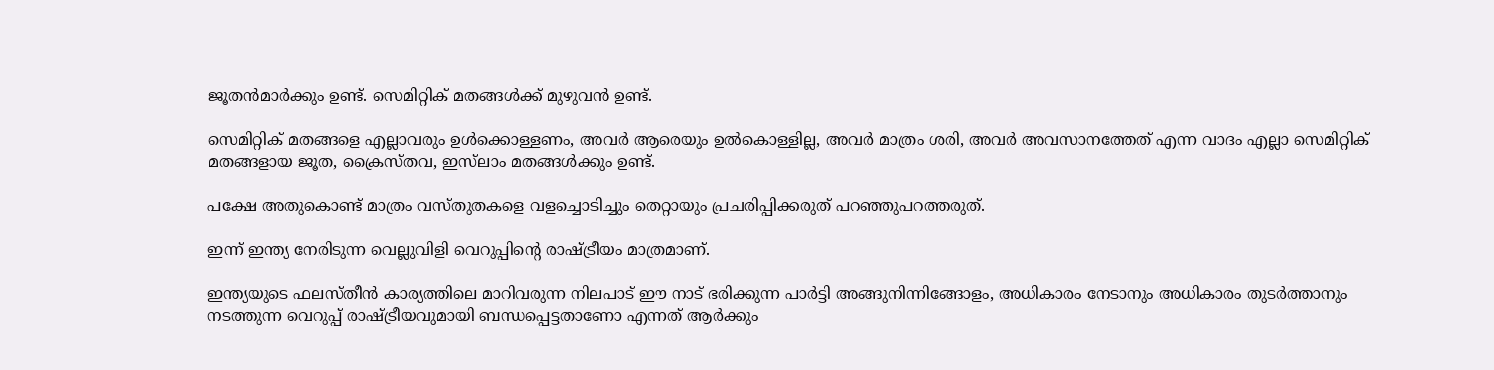ജൂതൻമാർക്കും ഉണ്ട്. സെമിറ്റിക് മതങ്ങൾക്ക് മുഴുവൻ ഉണ്ട്.

സെമിറ്റിക് മതങ്ങളെ എല്ലാവരും ഉൾക്കൊള്ളണം, അവർ ആരെയും ഉൽകൊള്ളില്ല, അവർ മാത്രം ശരി, അവർ അവസാനത്തേത് എന്ന വാദം എല്ലാ സെമിറ്റിക് മതങ്ങളായ ജൂത, ക്രൈസ്തവ, ഇസ്‌ലാം മതങ്ങൾക്കും ഉണ്ട്.

പക്ഷേ അതുകൊണ്ട് മാത്രം വസ്തുതകളെ വളച്ചൊടിച്ചും തെറ്റായും പ്രചരിപ്പിക്കരുത് പറഞ്ഞുപറത്തരുത്.

ഇന്ന് ഇന്ത്യ നേരിടുന്ന വെല്ലുവിളി വെറുപ്പിൻ്റെ രാഷ്ട്രീയം മാത്രമാണ്.

ഇന്ത്യയുടെ ഫലസ്തീൻ കാര്യത്തിലെ മാറിവരുന്ന നിലപാട് ഈ നാട് ഭരിക്കുന്ന പാർട്ടി അങ്ങുനിന്നിങ്ങോളം, അധികാരം നേടാനും അധികാരം തുടർത്താനും നടത്തുന്ന വെറുപ്പ് രാഷ്ട്രീയവുമായി ബന്ധപ്പെട്ടതാണോ എന്നത് ആർക്കും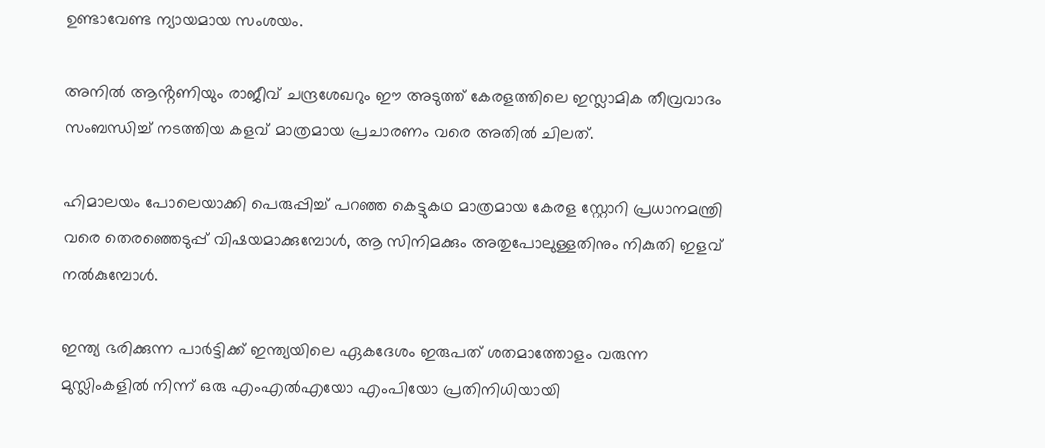ഉണ്ടാവേണ്ട ന്യായമായ സംശയം.

അനിൽ ആൻ്റണിയും രാജീവ് ചന്ദ്രശേഖറും ഈ അടുത്ത് കേരളത്തിലെ ഇസ്ലാമിക തീവ്രവാദം സംബന്ധിച്ച് നടത്തിയ കളവ് മാത്രമായ പ്രചാരണം വരെ അതിൽ ചിലത്.

ഹിമാലയം പോലെയാക്കി പെരുപ്പിച്ച് പറഞ്ഞ കെട്ടുകഥ മാത്രമായ കേരള സ്റ്റോറി പ്രധാനമന്ത്രി വരെ തെരഞ്ഞെടുപ്പ് വിഷയമാക്കുമ്പോൾ, ആ സിനിമക്കും അതുപോലുള്ളതിനും നികുതി ഇളവ് നൽകുമ്പോൾ.

ഇന്ത്യ ഭരിക്കുന്ന പാർട്ടിക്ക് ഇന്ത്യയിലെ ഏകദേശം ഇരുപത് ശതമാത്തോളം വരുന്ന മുസ്ലിംകളിൽ നിന്ന് ഒരു എംഎൽഎയോ എംപിയോ പ്രതിനിധിയായി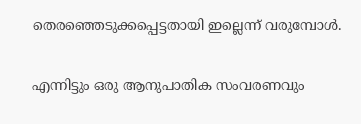തെരഞ്ഞെടുക്കപ്പെട്ടതായി ഇല്ലെന്ന് വരുമ്പോൾ.

എന്നിട്ടും ഒരു ആനുപാതിക സംവരണവും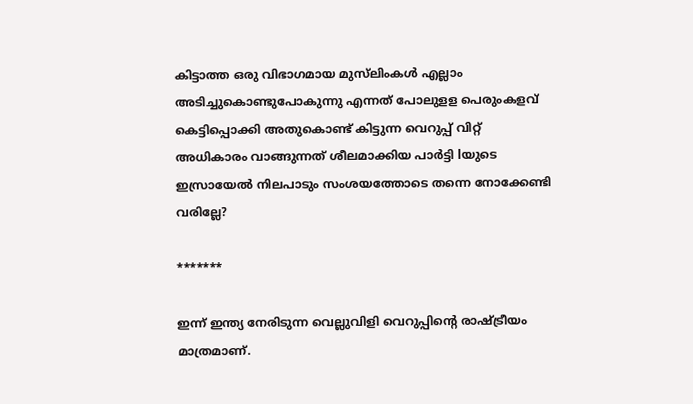കിട്ടാത്ത ഒരു വിഭാഗമായ മുസ്‌ലിംകൾ എല്ലാം അടിച്ചുകൊണ്ടുപോകുന്നു എന്നത് പോലുളള പെരുംകളവ് കെട്ടിപ്പൊക്കി അതുകൊണ്ട് കിട്ടുന്ന വെറുപ്പ് വിറ്റ് അധികാരം വാങ്ങുന്നത് ശീലമാക്കിയ പാർട്ടി lയുടെ ഇസ്രായേൽ നിലപാടും സംശയത്തോടെ തന്നെ നോക്കേണ്ടി വരില്ലേ?

*******

ഇന്ന് ഇന്ത്യ നേരിടുന്ന വെല്ലുവിളി വെറുപ്പിൻ്റെ രാഷ്ട്രീയം മാത്രമാണ്.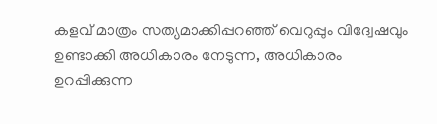കളവ് മാത്രം സത്യമാക്കിപ്പറഞ്ഞ് വെറുപ്പും വിദ്വേഷവും ഉണ്ടാക്കി അധികാരം നേടുന്ന, അധികാരം ഉറപ്പിക്കുന്ന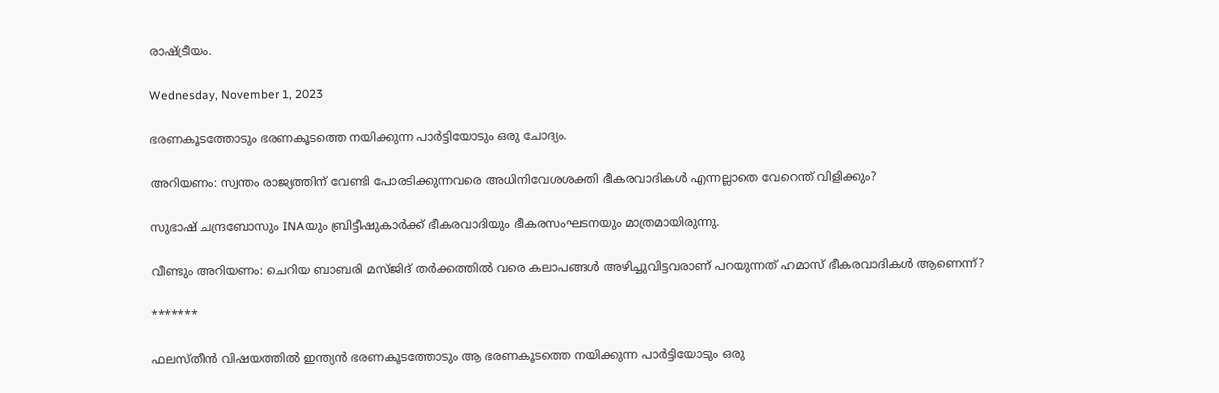രാഷ്ട്രീയം.

Wednesday, November 1, 2023

ഭരണകൂടത്തോടും ഭരണകൂടത്തെ നയിക്കുന്ന പാർട്ടിയോടും ഒരു ചോദ്യം.

അറിയണം: സ്വന്തം രാജ്യത്തിന് വേണ്ടി പോരടിക്കുന്നവരെ അധിനിവേശശക്തി ഭീകരവാദികൾ എന്നല്ലാതെ വേറെന്ത് വിളിക്കും?

സുഭാഷ് ചന്ദ്രബോസും INAയും ബ്രിട്ടീഷുകാർക്ക് ഭീകരവാദിയും ഭീകരസംഘടനയും മാത്രമായിരുന്നു.

വീണ്ടും അറിയണം: ചെറിയ ബാബരി മസ്ജിദ് തർക്കത്തിൽ വരെ കലാപങ്ങൾ അഴിച്ചുവിട്ടവരാണ് പറയുന്നത് ഹമാസ് ഭീകരവാദികൾ ആണെന്ന്?

*******

ഫലസ്തീൻ വിഷയത്തിൽ ഇന്ത്യൻ ഭരണകൂടത്തോടും ആ ഭരണകൂടത്തെ നയിക്കുന്ന പാർട്ടിയോടും ഒരു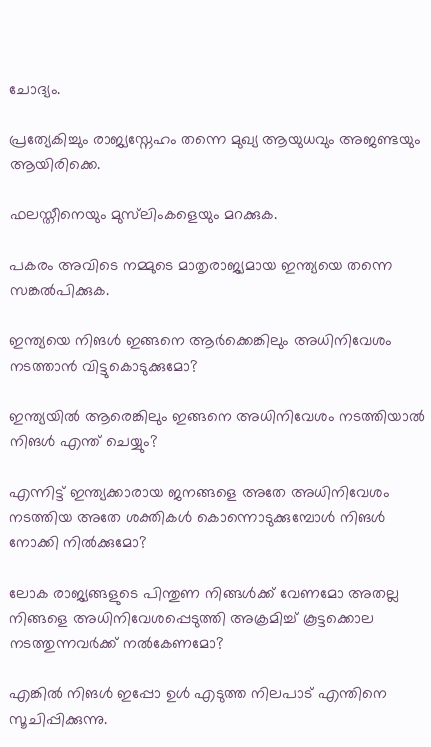ചോദ്യം.

പ്രത്യേകിച്ചും രാജ്യസ്നേഹം തന്നെ മുഖ്യ ആയുധവും അജണ്ടയും ആയിരിക്കെ.

ഫലസ്തീനെയും മുസ്‌ലിംകളെയും മറക്കുക.

പകരം അവിടെ നമ്മുടെ മാതൃരാജ്യമായ ഇന്ത്യയെ തന്നെ സങ്കൽപിക്കുക.

ഇന്ത്യയെ നിങൾ ഇങ്ങനെ ആർക്കെങ്കിലും അധിനിവേശം നടത്താൻ വിട്ടുകൊടുക്കുമോ?

ഇന്ത്യയിൽ ആരെങ്കിലും ഇങ്ങനെ അധിനിവേശം നടത്തിയാൽ നിങൾ എന്ത് ചെയ്യും?

എന്നിട്ട് ഇന്ത്യക്കാരായ ജനങ്ങളെ അതേ അധിനിവേശം നടത്തിയ അതേ ശക്തികൾ കൊന്നൊടുക്കുമ്പോൾ നിങൾ നോക്കി നിൽക്കുമോ?

ലോക രാജ്യങ്ങളുടെ പിന്തുണ നിങ്ങൾക്ക് വേണമോ അതല്ല നിങ്ങളെ അധിനിവേശപ്പെടുത്തി അക്രമിച്ച് കൂട്ടക്കൊല നടത്തുന്നവർക്ക് നൽകേണമോ?

എങ്കിൽ നിങൾ ഇപ്പോ ഉൾ എടുത്ത നിലപാട് എന്തിനെ സൂചിപ്പിക്കുന്നു.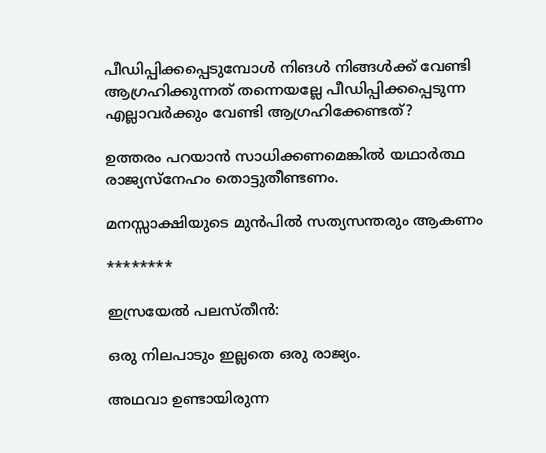പീഡിപ്പിക്കപ്പെടുമ്പോൾ നിങൾ നിങ്ങൾക്ക് വേണ്ടി ആഗ്രഹിക്കുന്നത് തന്നെയല്ലേ പീഡിപ്പിക്കപ്പെടുന്ന എല്ലാവർക്കും വേണ്ടി ആഗ്രഹിക്കേണ്ടത്?

ഉത്തരം പറയാൻ സാധിക്കണമെങ്കിൽ യഥാർത്ഥ രാജ്യസ്നേഹം തൊട്ടുതീണ്ടണം.

മനസ്സാക്ഷിയുടെ മുൻപിൽ സത്യസന്തരും ആകണം

********

ഇസ്രയേൽ പലസ്തീൻ:

ഒരു നിലപാടും ഇല്ലതെ ഒരു രാജ്യം.

അഥവാ ഉണ്ടായിരുന്ന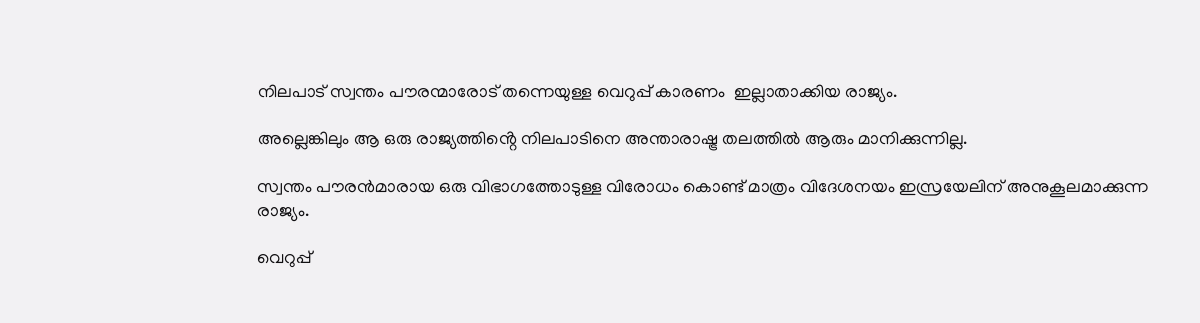നിലപാട് സ്വന്തം പൗരന്മാരോട് തന്നെയുള്ള വെറുപ്പ് കാരണം  ഇല്ലാതാക്കിയ രാജ്യം.

അല്ലെങ്കിലും ആ ഒരു രാജ്യത്തിൻ്റെ നിലപാടിനെ അന്താരാഷ്ട്ര തലത്തിൽ ആരും മാനിക്കുന്നില്ല.

സ്വന്തം പൗരൻമാരായ ഒരു വിഭാഗത്തോടുള്ള വിരോധം കൊണ്ട് മാത്രം വിദേശനയം ഇസ്രയേലിന് അനുകൂലമാക്കുന്ന രാജ്യം.

വെറുപ്പ്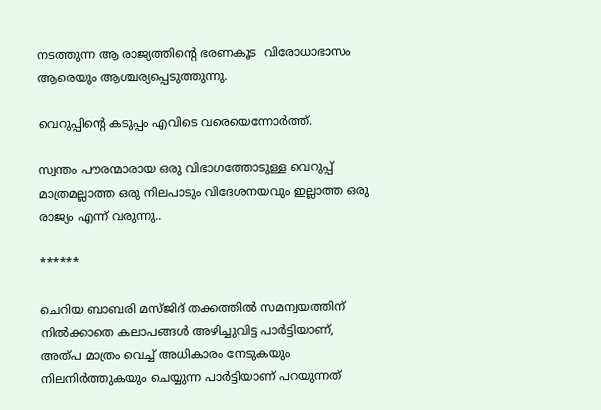നടത്തുന്ന ആ രാജ്യത്തിൻ്റെ ഭരണകൂട  വിരോധാഭാസം ആരെയും ആശ്ചര്യപ്പെടുത്തുന്നു.

വെറുപ്പിൻ്റെ കടുപ്പം എവിടെ വരെയെന്നോർത്ത്.

സ്വന്തം പൗരന്മാരായ ഒരു വിഭാഗത്തോടുള്ള വെറുപ്പ് മാത്രമല്ലാത്ത ഒരു നിലപാടും വിദേശനയവും ഇല്ലാത്ത ഒരു രാജ്യം എന്ന് വരുന്നു..

******

ചെറിയ ബാബരി മസ്ജിദ് തക്കത്തിൽ സമന്വയത്തിന് നിൽക്കാതെ കലാപങ്ങൾ അഴിച്ചുവിട്ട പാർട്ടിയാണ്, അത്പ മാത്രം വെച്ച് അധികാരം നേടുകയും നിലനിർത്തുകയും ചെയ്യുന്ന പാർട്ടിയാണ് പറയുന്നത്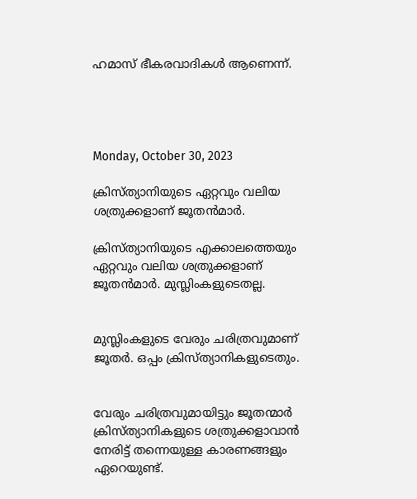ഹമാസ് ഭീകരവാദികൾ ആണെന്ന്.




Monday, October 30, 2023

ക്രിസ്ത്യാനിയുടെ ഏറ്റവും വലിയ ശത്രുക്കളാണ് ജൂതൻമാർ.

ക്രിസ്ത്യാനിയുടെ എക്കാലത്തെയും ഏറ്റവും വലിയ ശത്രുക്കളാണ് ജൂതൻമാർ. മുസ്ലിംകളുടെതല്ല.


മുസ്ലിംകളുടെ വേരും ചരിത്രവുമാണ് ജൂതർ. ഒപ്പം ക്രിസ്ത്യാനികളുടെതും.


വേരും ചരിത്രവുമായിട്ടും ജൂതന്മാർ ക്രിസ്ത്യാനികളുടെ ശത്രുക്കളാവാൻ നേരിട്ട് തന്നെയുള്ള കാരണങ്ങളും ഏറെയുണ്ട്.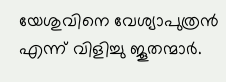യേശുവിനെ വേശ്യാപുത്രൻ എന്ന് വിളിച്ചു ജൂതന്മാർ.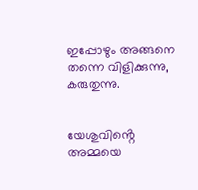ഇപ്പോഴും അങ്ങനെ തന്നെ വിളിക്കുന്നു, കരുതുന്നു.


യേശുവിൻ്റെ അമ്മയെ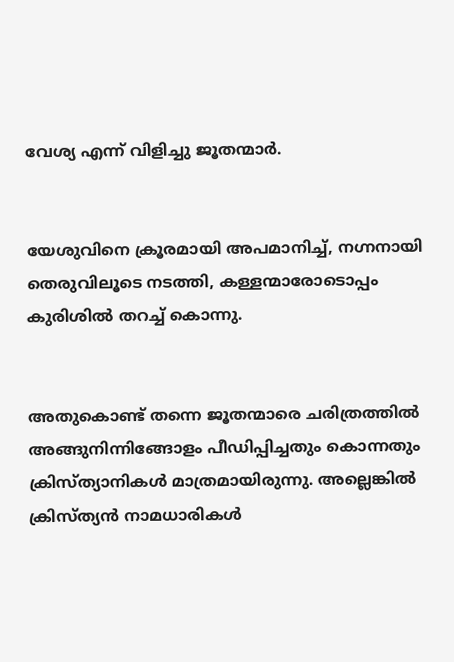വേശ്യ എന്ന് വിളിച്ചു ജൂതന്മാർ.


യേശുവിനെ ക്രൂരമായി അപമാനിച്ച്, നഗ്നനായി തെരുവിലൂടെ നടത്തി, കള്ളന്മാരോടൊപ്പം കുരിശിൽ തറച്ച് കൊന്നു.


അതുകൊണ്ട് തന്നെ ജൂതന്മാരെ ചരിത്രത്തിൽ അങ്ങുനിന്നിങ്ങോളം പീഡിപ്പിച്ചതും കൊന്നതും ക്രിസ്ത്യാനികൾ മാത്രമായിരുന്നു. അല്ലെങ്കിൽ ക്രിസ്ത്യൻ നാമധാരികൾ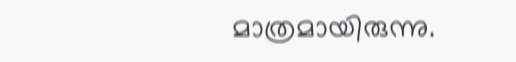മാത്രമായിരുന്നു.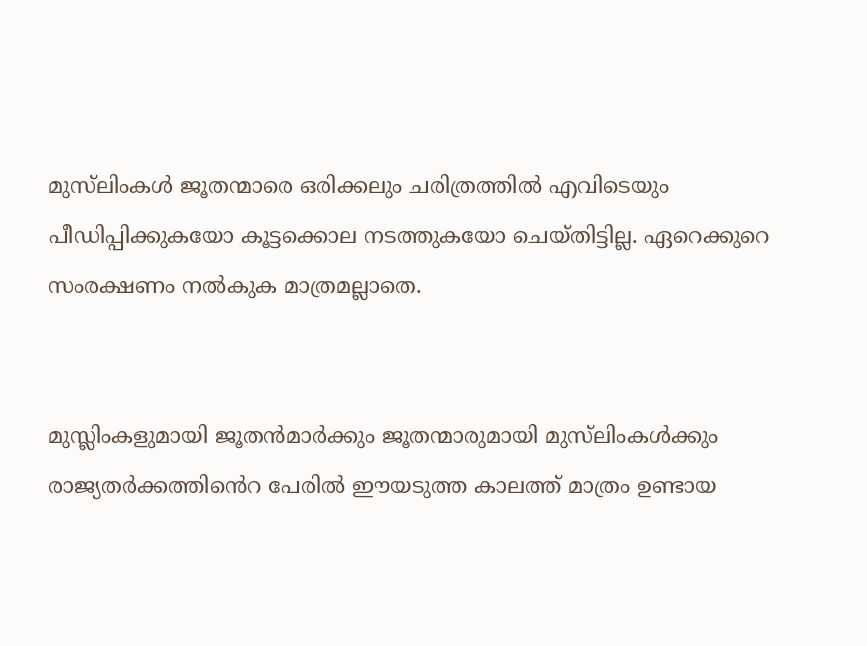മുസ്‌ലിംകൾ ജൂതന്മാരെ ഒരിക്കലും ചരിത്രത്തിൽ എവിടെയും പീഡിപ്പിക്കുകയോ കൂട്ടക്കൊല നടത്തുകയോ ചെയ്തിട്ടില്ല. ഏറെക്കുറെ സംരക്ഷണം നൽകുക മാത്രമല്ലാതെ.


മുസ്ലിംകളുമായി ജൂതൻമാർക്കും ജൂതന്മാരുമായി മുസ്‌ലിംകൾക്കും രാജ്യതർക്കത്തിൻെറ പേരിൽ ഈയടുത്ത കാലത്ത് മാത്രം ഉണ്ടായ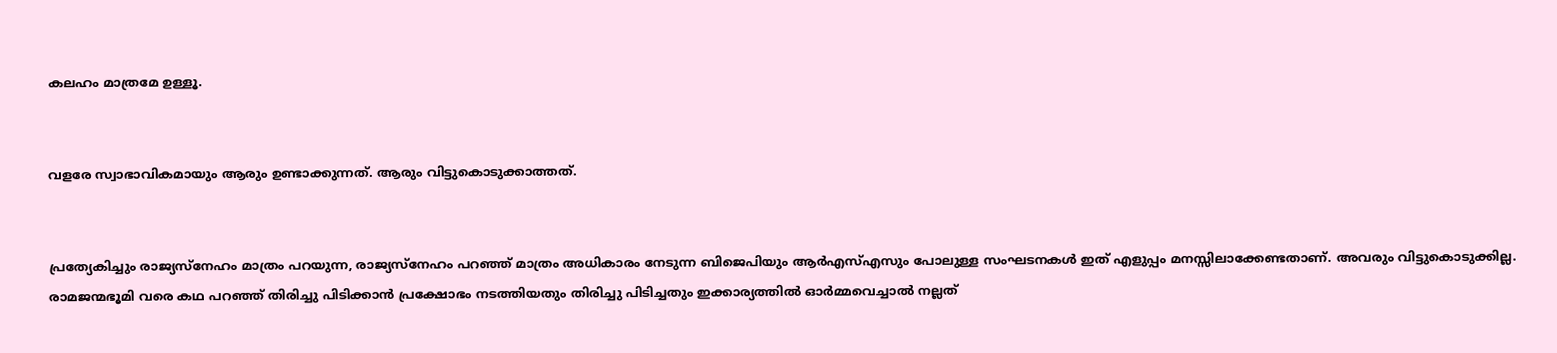കലഹം മാത്രമേ ഉള്ളൂ.


വളരേ സ്വാഭാവികമായും ആരും ഉണ്ടാക്കുന്നത്. ആരും വിട്ടുകൊടുക്കാത്തത്.


പ്രത്യേകിച്ചും രാജ്യസ്നേഹം മാത്രം പറയുന്ന, രാജ്യസ്നേഹം പറഞ്ഞ് മാത്രം അധികാരം നേടുന്ന ബിജെപിയും ആർഎസ്എസും പോലുള്ള സംഘടനകൾ ഇത് എളുപ്പം മനസ്സിലാക്കേണ്ടതാണ്. അവരും വിട്ടുകൊടുക്കില്ല. രാമജന്മഭൂമി വരെ കഥ പറഞ്ഞ് തിരിച്ചു പിടിക്കാൻ പ്രക്ഷോഭം നടത്തിയതും തിരിച്ചു പിടിച്ചതും ഇക്കാര്യത്തിൽ ഓർമ്മവെച്ചാൽ നല്ലത്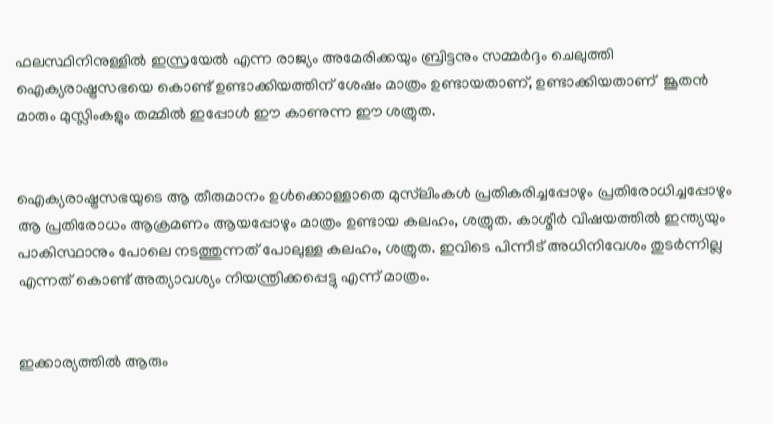ഫലസ്ഥിനിനുള്ളിൽ ഇസ്രയേൽ എന്ന രാജ്യം അമേരിക്കയും ബ്രിട്ടനും സമ്മർദ്ദം ചെലുത്തി ഐക്യരാഷ്ട്രസഭയെ കൊണ്ട് ഉണ്ടാക്കിയത്തിന് ശേഷം മാത്രം ഉണ്ടായതാണ്, ഉണ്ടാക്കിയതാണ്  ജൂതൻ മാരും മുസ്ലിംകളും തമ്മിൽ ഇപ്പോൾ ഈ കാണുന്ന ഈ ശത്രുത.


ഐക്യരാഷ്ട്രസഭയുടെ ആ തീരുമാനം ഉൾക്കൊള്ളാതെ മുസ്‌ലിംകൾ പ്രതികരിച്ചപ്പോഴും പ്രതിരോധിച്ചപ്പോഴും ആ പ്രതിരോധം ആക്രമണം ആയപ്പോഴും മാത്രം ഉണ്ടായ കലഹം, ശത്രുത. കാശ്മീർ വിഷയത്തിൽ ഇന്ത്യയും പാകിസ്ഥാനും പോലെ നടത്തുന്നത് പോലുള്ള കലഹം, ശത്രുത. ഇവിടെ പിന്നീട് അധിനിവേശം തുടർന്നില്ല എന്നത് കൊണ്ട് അത്യാവശ്യം നിയന്ത്രിക്കപ്പെട്ടു എന്ന് മാത്രം.


ഇക്കാര്യത്തിൽ ആരും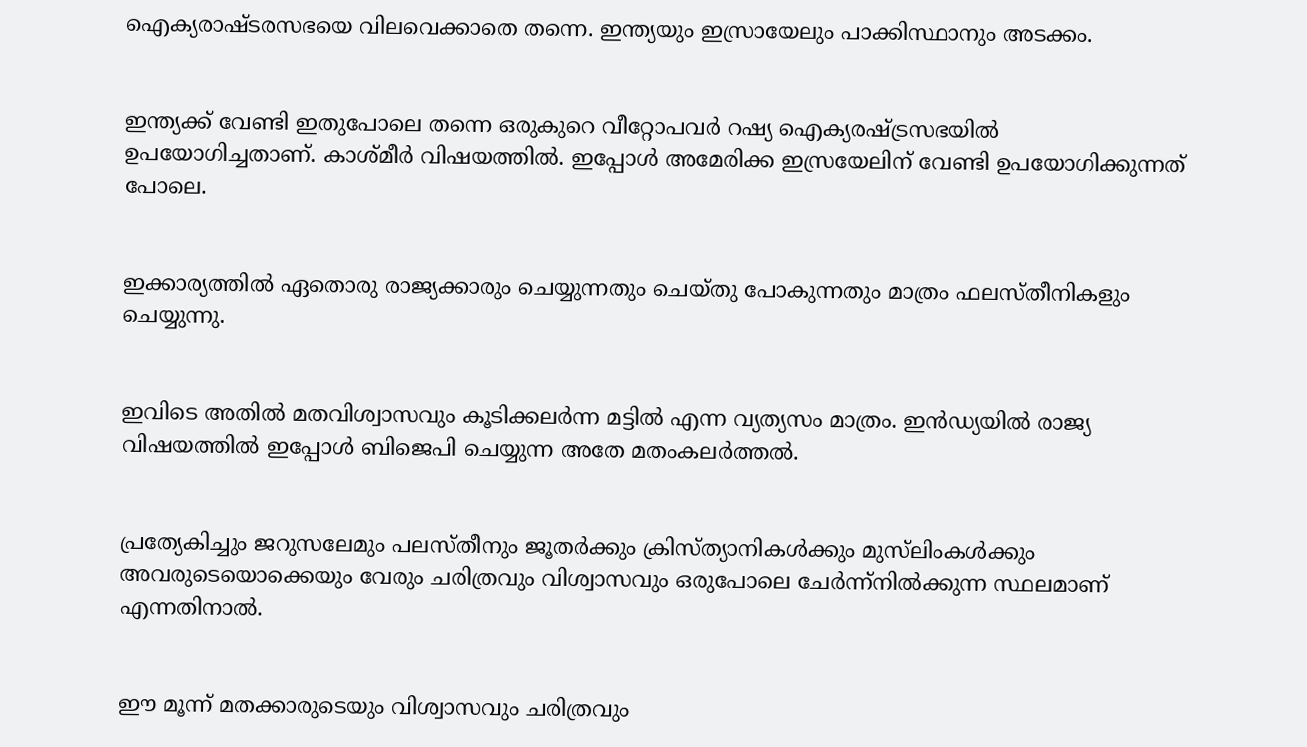ഐക്യരാഷ്ടരസഭയെ വിലവെക്കാതെ തന്നെ. ഇന്ത്യയും ഇസ്രായേലും പാക്കിസ്ഥാനും അടക്കം.


ഇന്ത്യക്ക് വേണ്ടി ഇതുപോലെ തന്നെ ഒരുകുറെ വീറ്റോപവർ റഷ്യ ഐക്യരഷ്ട്രസഭയിൽ ഉപയോഗിച്ചതാണ്. കാശ്മീർ വിഷയത്തിൽ. ഇപ്പോൾ അമേരിക്ക ഇസ്രയേലിന് വേണ്ടി ഉപയോഗിക്കുന്നത് പോലെ.


ഇക്കാര്യത്തിൽ ഏതൊരു രാജ്യക്കാരും ചെയ്യുന്നതും ചെയ്തു പോകുന്നതും മാത്രം ഫലസ്തീനികളും ചെയ്യുന്നു.


ഇവിടെ അതിൽ മതവിശ്വാസവും കൂടിക്കലർന്ന മട്ടിൽ എന്ന വ്യത്യസം മാത്രം. ഇൻഡ്യയിൽ രാജ്യ വിഷയത്തിൽ ഇപ്പോൾ ബിജെപി ചെയ്യുന്ന അതേ മതംകലർത്തൽ.


പ്രത്യേകിച്ചും ജറുസലേമും പലസ്തീനും ജൂതർക്കും ക്രിസ്ത്യാനികൾക്കും മുസ്‌ലിംകൾക്കും അവരുടെയൊക്കെയും വേരും ചരിത്രവും വിശ്വാസവും ഒരുപോലെ ചേർന്ന്നിൽക്കുന്ന സ്ഥലമാണ് എന്നതിനാൽ.


ഈ മൂന്ന് മതക്കാരുടെയും വിശ്വാസവും ചരിത്രവും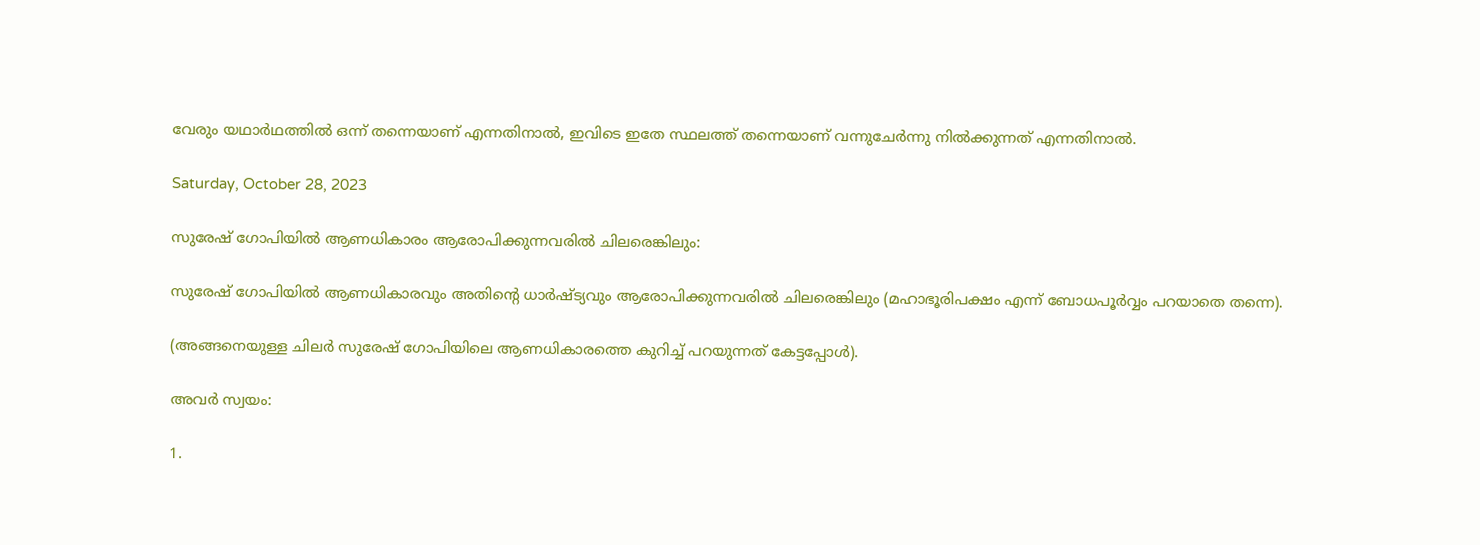വേരും യഥാർഥത്തിൽ ഒന്ന് തന്നെയാണ് എന്നതിനാൽ, ഇവിടെ ഇതേ സ്ഥലത്ത് തന്നെയാണ് വന്നുചേർന്നു നിൽക്കുന്നത് എന്നതിനാൽ.

Saturday, October 28, 2023

സുരേഷ് ഗോപിയിൽ ആണധികാരം ആരോപിക്കുന്നവരിൽ ചിലരെങ്കിലും:

സുരേഷ് ഗോപിയിൽ ആണധികാരവും അതിൻ്റെ ധാർഷ്ട്യവും ആരോപിക്കുന്നവരിൽ ചിലരെങ്കിലും (മഹാഭൂരിപക്ഷം എന്ന് ബോധപൂർവ്വം പറയാതെ തന്നെ).

(അങ്ങനെയുള്ള ചിലർ സുരേഷ് ഗോപിയിലെ ആണധികാരത്തെ കുറിച്ച് പറയുന്നത് കേട്ടപ്പോൾ).

അവർ സ്വയം:

1.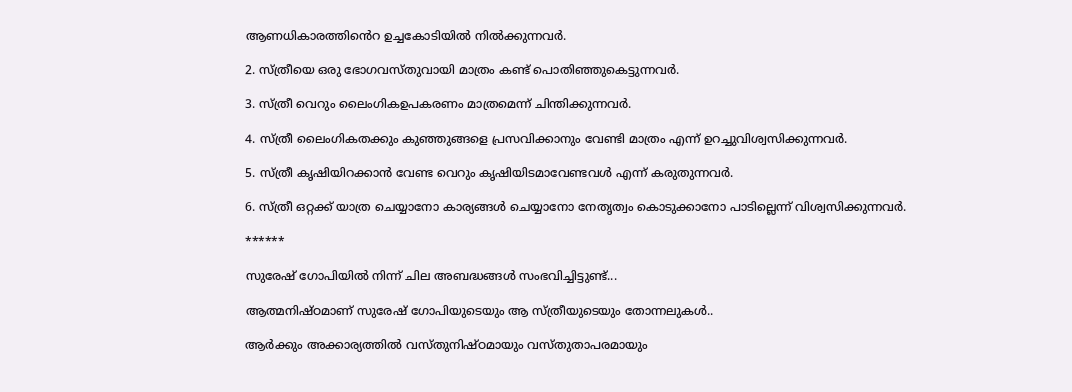ആണധികാരത്തിൻെറ ഉച്ചകോടിയിൽ നിൽക്കുന്നവർ.

2. സ്ത്രീയെ ഒരു ഭോഗവസ്തുവായി മാത്രം കണ്ട് പൊതിഞ്ഞുകെട്ടുന്നവർ.

3. സ്ത്രീ വെറും ലൈംഗികഉപകരണം മാത്രമെന്ന് ചിന്തിക്കുന്നവർ.

4. സ്ത്രീ ലൈംഗികതക്കും കുഞ്ഞുങ്ങളെ പ്രസവിക്കാനും വേണ്ടി മാത്രം എന്ന് ഉറച്ചുവിശ്വസിക്കുന്നവർ.

5. സ്ത്രീ കൃഷിയിറക്കാൻ വേണ്ട വെറും കൃഷിയിടമാവേണ്ടവൾ എന്ന് കരുതുന്നവർ.

6. സ്ത്രീ ഒറ്റക്ക് യാത്ര ചെയ്യാനോ കാര്യങ്ങൾ ചെയ്യാനോ നേതൃത്വം കൊടുക്കാനോ പാടില്ലെന്ന് വിശ്വസിക്കുന്നവർ.

******

സുരേഷ് ഗോപിയിൽ നിന്ന് ചില അബദ്ധങ്ങൾ സംഭവിച്ചിട്ടുണ്ട്...

ആത്മനിഷ്ഠമാണ് സുരേഷ് ഗോപിയുടെയും ആ സ്ത്രീയുടെയും തോന്നലുകൾ..

ആർക്കും അക്കാര്യത്തിൽ വസ്തുനിഷ്ഠമായും വസ്തുതാപരമായും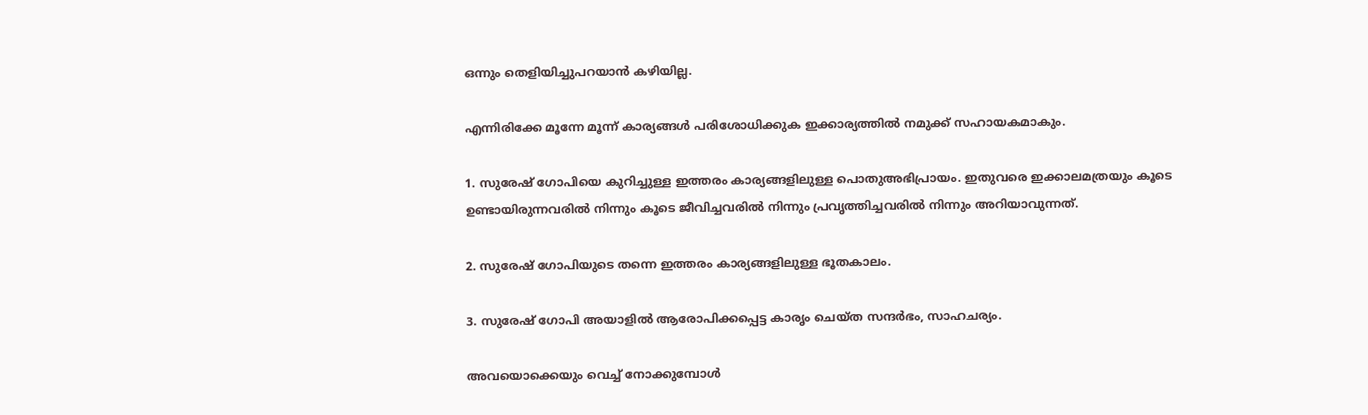ഒന്നും തെളിയിച്ചുപറയാൻ കഴിയില്ല.

എന്നിരിക്കേ മൂന്നേ മൂന്ന് കാര്യങ്ങൾ പരിശോധിക്കുക ഇക്കാര്യത്തിൽ നമുക്ക് സഹായകമാകും.

1. സുരേഷ് ഗോപിയെ കുറിച്ചുള്ള ഇത്തരം കാര്യങ്ങളിലുള്ള പൊതുഅഭിപ്രായം. ഇതുവരെ ഇക്കാലമത്രയും കൂടെ ഉണ്ടായിരുന്നവരിൽ നിന്നും കൂടെ ജീവിച്ചവരിൽ നിന്നും പ്രവൃത്തിച്ചവരിൽ നിന്നും അറിയാവുന്നത്.

2. സുരേഷ് ഗോപിയുടെ തന്നെ ഇത്തരം കാര്യങ്ങളിലുള്ള ഭൂതകാലം.

3. സുരേഷ് ഗോപി അയാളിൽ ആരോപിക്കപ്പെട്ട കാരൃം ചെയ്ത സന്ദർഭം, സാഹചര്യം.

അവയൊക്കെയും വെച്ച് നോക്കുമ്പോൾ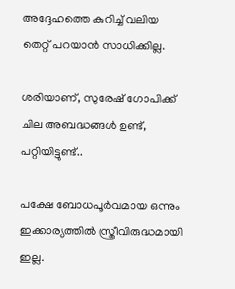അദ്ദേഹത്തെ കുറിച്ച് വലിയ തെറ്റ് പറയാൻ സാധിക്കില്ല.

ശരിയാണ്, സുരേഷ് ഗോപിക്ക് ചില അബദ്ധങ്ങൾ ഉണ്ട്, പറ്റിയിട്ടുണ്ട്..

പക്ഷേ ബോധപൂർവമായ ഒന്നും ഇക്കാര്യത്തിൽ സ്ത്രീവിരുദ്ധമായി ഇല്ല.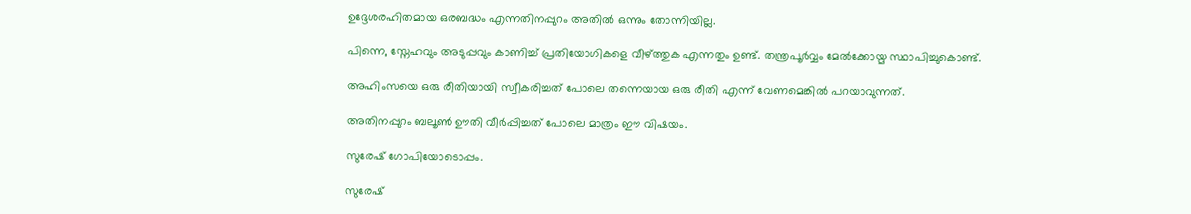ഉദ്ദേശരഹിതമായ ഒരബദ്ധം എന്നതിനപ്പുറം അതിൽ ഒന്നും തോന്നിയില്ല.

പിന്നെ, സ്നേഹവും അടുപ്പവും കാണിച്ച് പ്രതിയോഗികളെ വീഴ്ത്തുക എന്നതും ഉണ്ട്. തന്ത്രപൂർവ്വം മേൽക്കോയ്മ സ്ഥാപിച്ചുകൊണ്ട്.

അഹിംസയെ ഒരു രീതിയായി സ്വീകരിച്ചത് പോലെ തന്നെയായ ഒരു രീതി എന്ന് വേണമെങ്കിൽ പറയാവുന്നത്.

അതിനപ്പുറം ബലൂൺ ഊതി വീർപ്പിച്ചത് പോലെ മാത്രം ഈ വിഷയം.

സുരേഷ് ഗോപിയോടൊപ്പം.

സുരേഷ്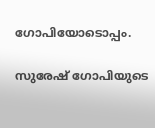ഗോപിയോടൊപ്പം.

സുരേഷ് ഗോപിയുടെ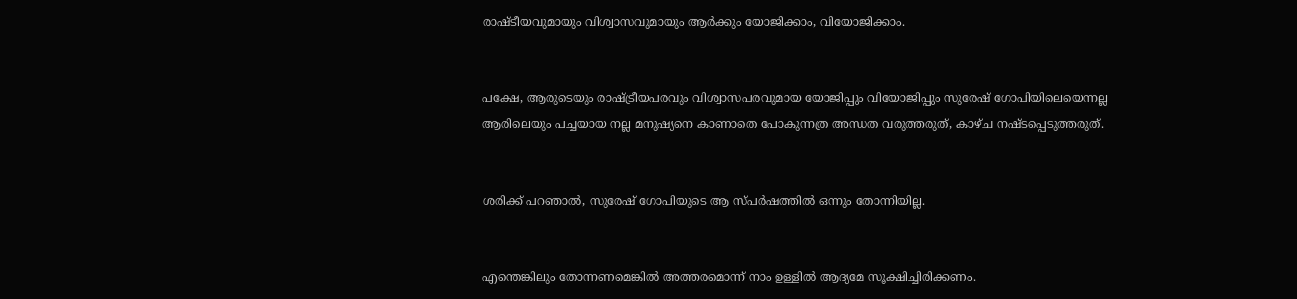രാഷ്ടീയവുമായും വിശ്വാസവുമായും ആർക്കും യോജിക്കാം, വിയോജിക്കാം.


പക്ഷേ, ആരുടെയും രാഷ്ട്രീയപരവും വിശ്വാസപരവുമായ യോജിപ്പും വിയോജിപ്പും സുരേഷ് ഗോപിയിലെയെന്നല്ല ആരിലെയും പച്ചയായ നല്ല മനുഷ്യനെ കാണാതെ പോകുന്നത്ര അന്ധത വരുത്തരുത്, കാഴ്ച നഷ്ടപ്പെടുത്തരുത്.


ശരിക്ക് പറഞാൽ, സുരേഷ് ഗോപിയുടെ ആ സ്പർഷത്തിൽ ഒന്നും തോന്നിയില്ല.


എന്തെങ്കിലും തോന്നണമെങ്കിൽ അത്തരമൊന്ന് നാം ഉള്ളിൽ ആദ്യമേ സൂക്ഷിച്ചിരിക്കണം.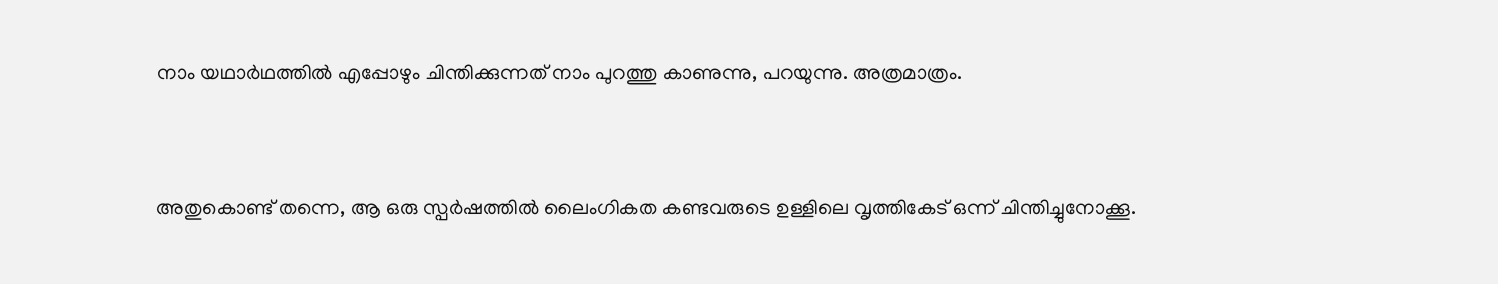നാം യഥാർഥത്തിൽ എപ്പോഴും ചിന്തിക്കുന്നത് നാം പുറത്തു കാണുന്നു, പറയുന്നു. അത്രമാത്രം.


അതുകൊണ്ട് തന്നെ, ആ ഒരു സ്പർഷത്തിൽ ലൈംഗികത കണ്ടവരുടെ ഉള്ളിലെ വൃത്തികേട് ഒന്ന് ചിന്തിച്ചുനോക്കൂ.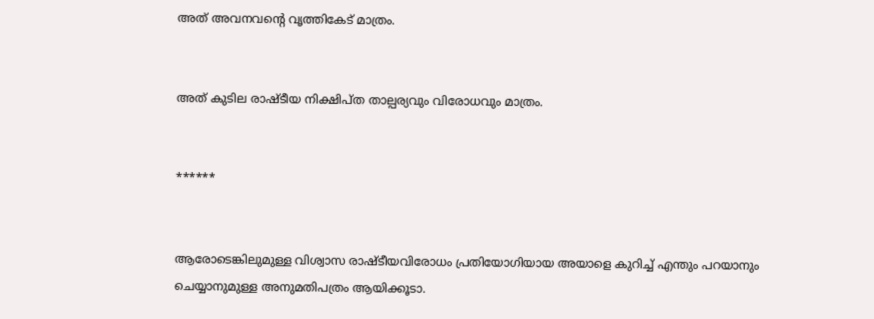അത് അവനവൻ്റെ വൃത്തികേട് മാത്രം.


അത് കുടില രാഷ്ടീയ നിക്ഷിപ്ത താല്പര്യവും വിരോധവും മാത്രം.


******


ആരോടെങ്കിലുമുള്ള വിശ്വാസ രാഷ്ടീയവിരോധം പ്രതിയോഗിയായ അയാളെ കുറിച്ച് എന്തും പറയാനും ചെയ്യാനുമുള്ള അനുമതിപത്രം ആയിക്കൂടാ.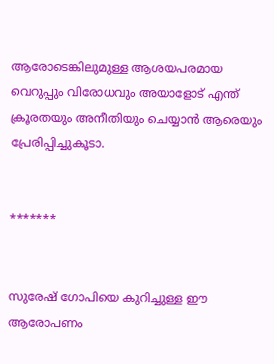ആരോടെങ്കിലുമുള്ള ആശയപരമായ വെറുപ്പും വിരോധവും അയാളോട് എന്ത് ക്രൂരതയും അനീതിയും ചെയ്യാൻ ആരെയും പ്രേരിപ്പിച്ചുകൂടാ.


*******


സുരേഷ് ഗോപിയെ കുറിച്ചുള്ള ഈ ആരോപണം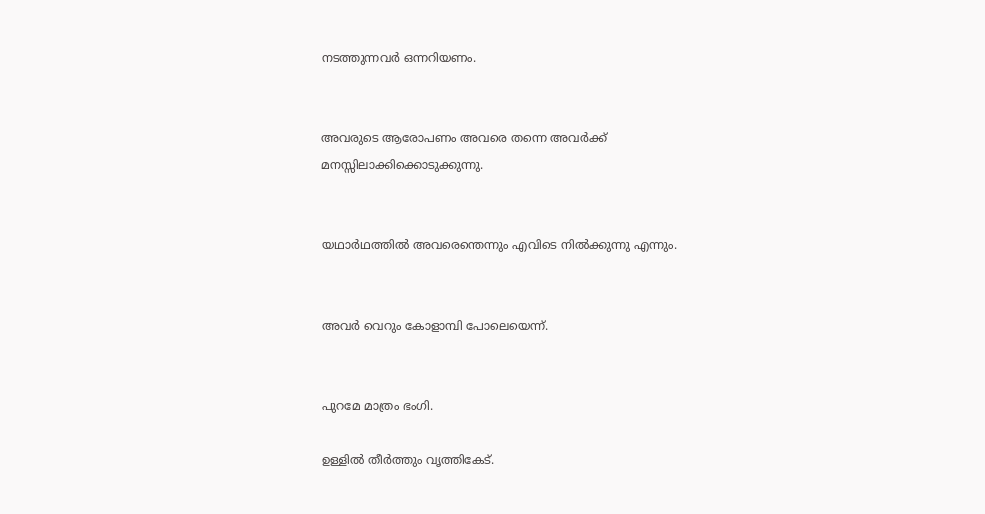നടത്തുന്നവർ ഒന്നറിയണം.


അവരുടെ ആരോപണം അവരെ തന്നെ അവർക്ക് മനസ്സിലാക്കിക്കൊടുക്കുന്നു.


യഥാർഥത്തിൽ അവരെന്തെന്നും എവിടെ നിൽക്കുന്നു എന്നും.


അവർ വെറും കോളാമ്പി പോലെയെന്ന്.


പുറമേ മാത്രം ഭംഗി.

ഉള്ളിൽ തീർത്തും വൃത്തികേട്.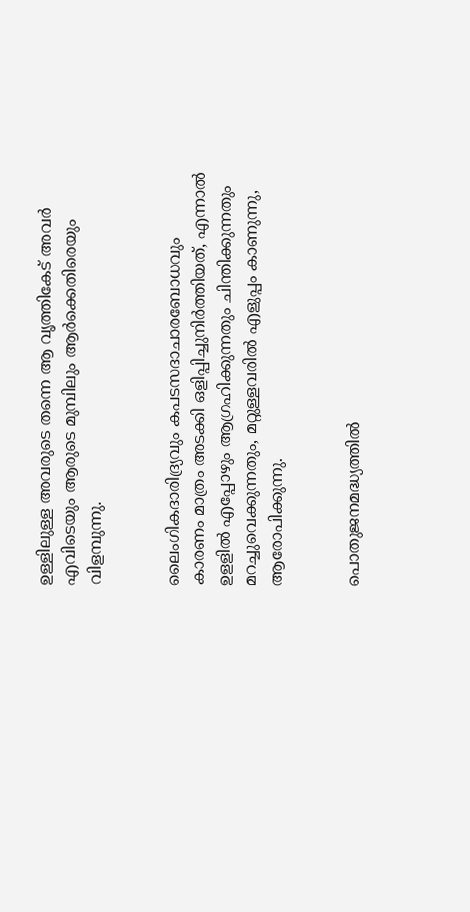ഉള്ളിലുള്ള അവരുടെ തന്നെ ആ വൃത്തികേട് അവർ എവിടെയും ആരുടെ മുമ്പിലും ആർക്കെതിരെയും വിളമ്പുന്നു.


ലൈംഗികദാരിദ്ര്യവും കപടസദാചാരബോധവും കാരണം മാത്രം അടക്കി ഒളിപ്പിച്ചുനിർത്തിയത്, എന്നാൽ ഉളളിൽ എപ്പോഴും ആഗ്രഹിക്കുന്നതും ചിന്തിക്കുന്നതും മറച്ചുവെക്കുന്നതും, മറ്റുള്ളവരിൽ എളുപ്പം കാണുന്നു, ആരോപിക്കുന്നു.


പൊതുജനമദ്ധ്യത്തിൽ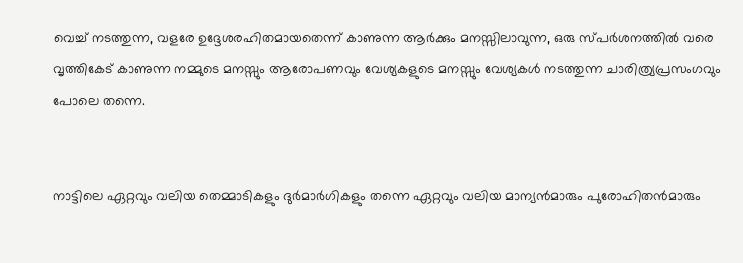വെച്ച് നടത്തുന്ന, വളരേ ഉദ്ദേശരഹിതമായതെന്ന് കാണുന്ന ആർക്കും മനസ്സിലാവുന്ന, ഒരു സ്പർശനത്തിൽ വരെ വൃത്തികേട് കാണുന്ന നമ്മുടെ മനസ്സും ആരോപണവും വേശ്യകളുടെ മനസ്സും വേശ്യകൾ നടത്തുന്ന ചാരിത്ര്യപ്രസംഗവും പോലെ തന്നെ.


നാട്ടിലെ ഏറ്റവും വലിയ തെമ്മാടികളും ദുർമാർഗികളും തന്നെ ഏറ്റവും വലിയ മാന്യൻമാരും പുരോഹിതൻമാരും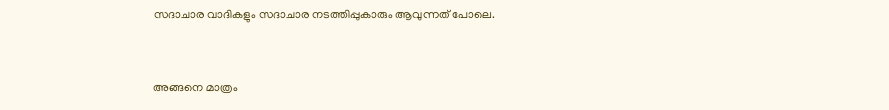സദാചാര വാദികളും സദാചാര നടത്തിപ്പുകാരും ആവുന്നത് പോലെ.


അങ്ങനെ മാത്രം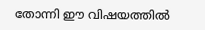തോന്നി ഈ വിഷയത്തിൽ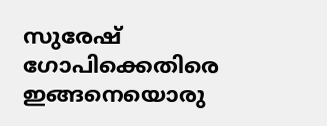സുരേഷ് ഗോപിക്കെതിരെ ഇങ്ങനെയൊരു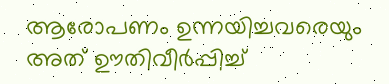ആരോപണം ഉന്നയിച്ചവരെയും അത് ഊതിവീർപ്പിച്ച്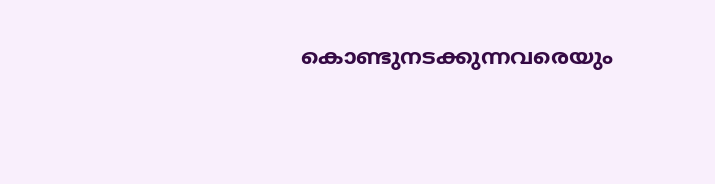കൊണ്ടുനടക്കുന്നവരെയും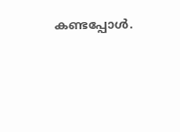കണ്ടപ്പോൾ.